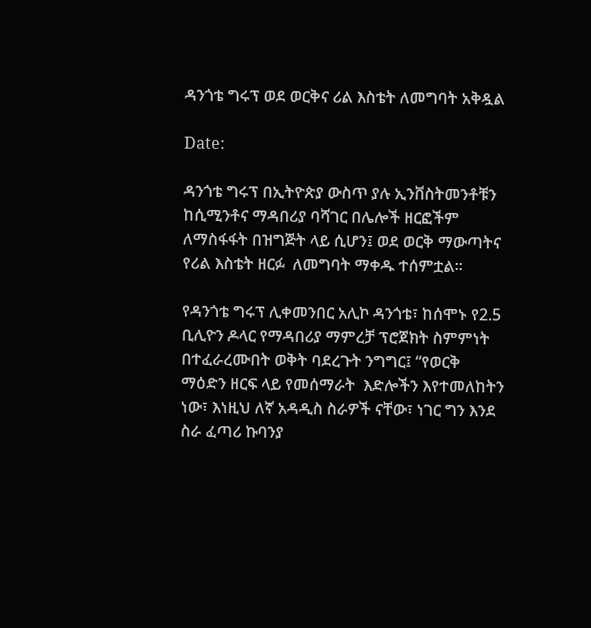ዳንጎቴ ግሩፕ ወደ ወርቅና ሪል እስቴት ለመግባት አቅዷል

Date:

ዳንጎቴ ግሩፕ በኢትዮጵያ ውስጥ ያሉ ኢንቨስትመንቶቹን ከሲሚንቶና ማዳበሪያ ባሻገር በሌሎች ዘርፎችም  ለማስፋፋት በዝግጅት ላይ ሲሆን፤ ወደ ወርቅ ማውጣትና የሪል እስቴት ዘርፉ  ለመግባት ማቀዱ ተሰምቷል፡፡

የዳንጎቴ ግሩፕ ሊቀመንበር አሊኮ ዳንጎቴ፣ ከሰሞኑ የ2.5 ቢሊዮን ዶላር የማዳበሪያ ማምረቻ ፕሮጀክት ስምምነት በተፈራረሙበት ወቅት ባደረጉት ንግግር፤ “የወርቅ ማዕድን ዘርፍ ላይ የመሰማራት  እድሎችን እየተመለከትን ነው፣ እነዚህ ለኛ አዳዲስ ስራዎች ናቸው፣ ነገር ግን እንደ ስራ ፈጣሪ ኩባንያ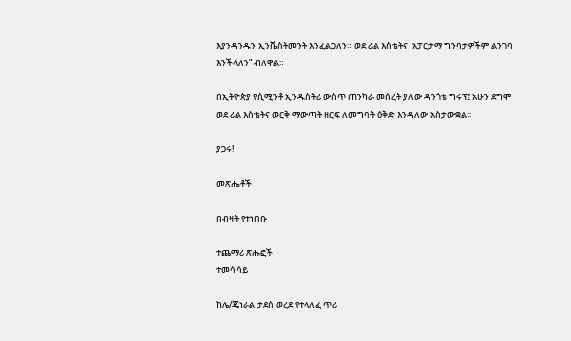እያንዳንዱን ኢንቬስትመንት እንፈልጋለን። ወደ ሪል እስቴትና  አፓርታማ ግንባታዎችም ልንገባ  እንችላለን” ብለዋል።

በኢትዮጵያ የሲሚንቶ ኢንዱስትሪ ውስጥ ጠንካራ መሰረት ያለው ዳንጎቴ ግሩፕ፤ አሁን ደግሞ ወደ ሪል እስቴትና ወርቅ ማውጣት ዘርፍ ለመግባት ዕቅድ እንዳለው አስታውቋል፡፡

ያጋሩ!

መጽሔቶች

በብዛት የተነበቡ

ተጨማሪ ጽሑፎች
ተመሳሳይ

ከሌ/ጄነራል ታደሰ ወረደ የተላለፈ ጥሪ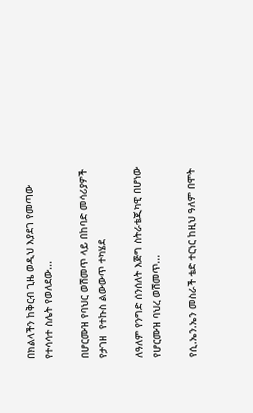በክልላችን ከቅርብ ጊዜ ወዲህ እያደገ የመጣው የተሳሳተ ስሌት የወለደው...

በሆርሙዝ የባህር ወሽመጥ ላይ በከባድ መሳሪያዎች የታገዘ  የተኩስ ልውውጥ ተካሄደ

ለዓለም የንግድ ሰንሰለት እጅግ ስትራቴጂካዊ በሆነው የሆርሙዝ ባህረ ወሽመጥ...

የሲ.ኤን.ኤን መስራች ቴድ ተርነር ከዚህ ዓለም በሞት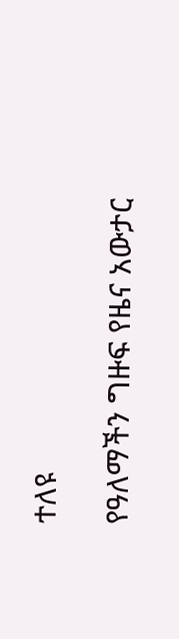ተለዩ

የዓለማችን ግዙፍ የዜና አውታር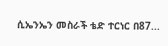ሲኤንኤን መስራች ቴድ ተርነር በ87...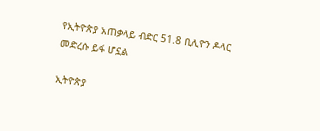የኢትዮጵያ አጠቃላይ ብድር 51.8 ቢሊዮን ዶላር መድረሱ ይፋ ሆኗል

ኢትዮጵያ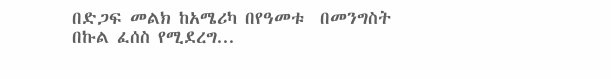በድጋፍ መልክ ከአሜሪካ በየዓመቱ  በመንግስት በኩል ፈሰስ የሚደረግ...